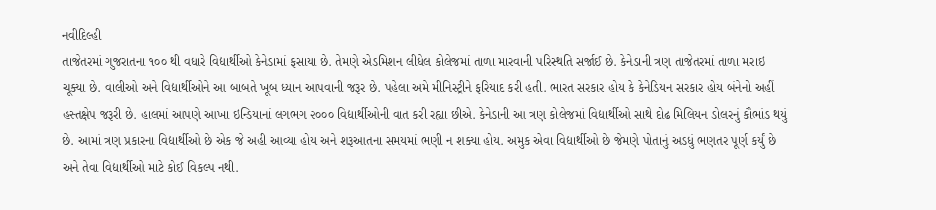નવીદિલ્હી
તાજેતરમાં ગુજરાતના ૧૦૦ થી વધારે વિદ્યાર્થીઓ કેનેડામાં ફસાયા છે. તેમણે એડમિશન લીધેલ કોલેજમાં તાળા મારવાની પરિસ્થતિ સર્જાઈ છે. કેનેડાની ત્રણ તાજેતરમાં તાળા મરાઇ ચૂક્યા છે. વાલીઓ અને વિદ્યાર્થીઓને આ બાબતે ખૂબ ધ્યાન આપવાની જરૂર છે. પહેલા અમે મીનિસ્ટ્રીને ફરિયાદ કરી હતી. ભારત સરકાર હોય કે કેનેડિયન સરકાર હોય બંનેનો અહીં હસ્તક્ષેપ જરૂરી છે. હાલમાં આપણે આખા ઇન્ડિયાનાં લગભગ ૨૦૦૦ વિદ્યાર્થીઓની વાત કરી રહ્યા છીએ. કેનેડાની આ ત્રણ કોલેજમાં વિદ્યાર્થીઓ સાથે દોઢ મિલિયન ડોલરનું કૌભાંડ થયું છે. આમાં ત્રણ પ્રકારના વિદ્યાર્થીઓ છે એક જે અહી આવ્યા હોય અને શરૂઆતના સમયમાં ભણી ન શક્યા હોય. અમુક એવા વિદ્યાર્થીઓ છે જેમણે પોતાનું અડધું ભણતર પૂર્ણ કર્યું છે અને તેવા વિદ્યાર્થીઓ માટે કોઈ વિકલ્પ નથી.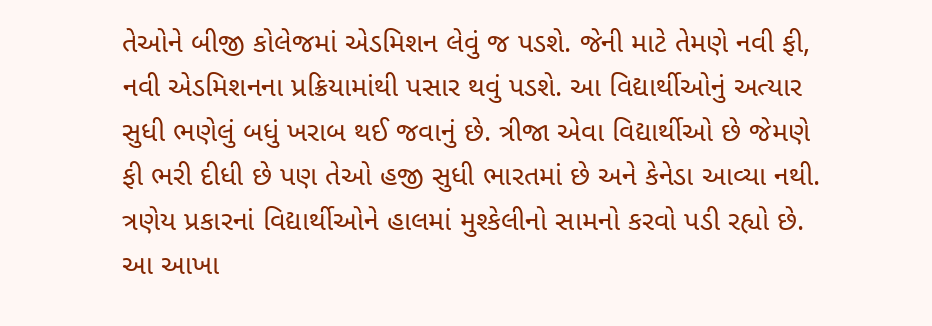તેઓને બીજી કોલેજમાં એડમિશન લેવું જ પડશે. જેની માટે તેમણે નવી ફી, નવી એડમિશનના પ્રક્રિયામાંથી પસાર થવું પડશે. આ વિદ્યાર્થીઓનું અત્યાર સુધી ભણેલું બધું ખરાબ થઈ જવાનું છે. ત્રીજા એવા વિદ્યાર્થીઓ છે જેમણે ફી ભરી દીધી છે પણ તેઓ હજી સુધી ભારતમાં છે અને કેનેડા આવ્યા નથી. ત્રણેય પ્રકારનાં વિદ્યાર્થીઓને હાલમાં મુશ્કેલીનો સામનો કરવો પડી રહ્યો છે. આ આખા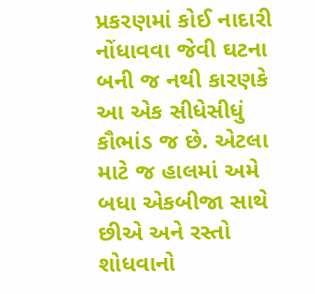પ્રકરણમાં કોઈ નાદારી નોંધાવવા જેવી ઘટના બની જ નથી કારણકે આ એક સીધેસીધું કૌભાંડ જ છે. એટલા માટે જ હાલમાં અમે બધા એકબીજા સાથે છીએ અને રસ્તો શોધવાનો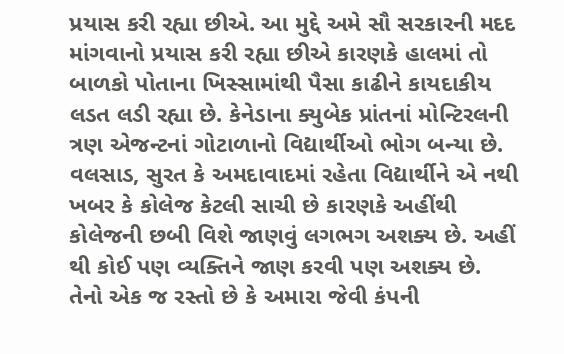પ્રયાસ કરી રહ્યા છીએ. આ મુદ્દે અમે સૌ સરકારની મદદ માંગવાનો પ્રયાસ કરી રહ્યા છીએ કારણકે હાલમાં તો બાળકો પોતાના ખિસ્સામાંથી પૈસા કાઢીને કાયદાકીય લડત લડી રહ્યા છે. કેનેડાના ક્યુબેક પ્રાંતનાં મોન્ટિરલની ત્રણ એજન્ટનાં ગોટાળાનો વિદ્યાર્થીઓ ભોગ બન્યા છે. વલસાડ, સુરત કે અમદાવાદમાં રહેતા વિદ્યાર્થીને એ નથી ખબર કે કોલેજ કેટલી સાચી છે કારણકે અહીંથી કોલેજની છબી વિશે જાણવું લગભગ અશક્ય છે. અહીં થી કોઈ પણ વ્યક્તિને જાણ કરવી પણ અશક્ય છે. તેનો એક જ રસ્તો છે કે અમારા જેવી કંપની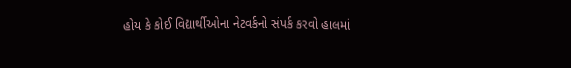હોય કે કોઈ વિદ્યાર્થીઓના નેટવર્કનો સંપર્ક કરવો હાલમાં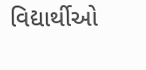વિદ્યાર્થીઓ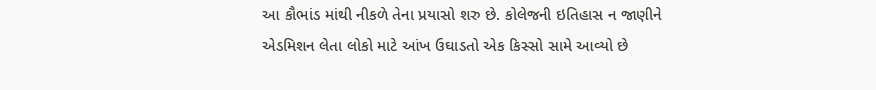આ કૌભાંડ માંથી નીકળે તેના પ્રયાસો શરુ છે. કોલેજની ઇતિહાસ ન જાણીને એડમિશન લેતા લોકો માટે આંખ ઉઘાડતો એક કિસ્સો સામે આવ્યો છે